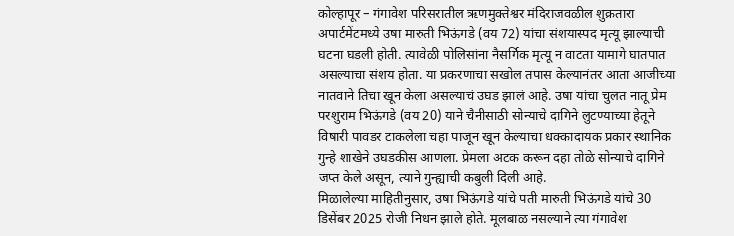कोल्हापूर – गंगावेश परिसरातील ऋणमुक्तेश्वर मंदिराजवळील शुक्रतारा अपार्टमेंटमध्ये उषा मारुती भिऊंगडे (वय 72) यांचा संशयास्पद मृत्यू झाल्याची घटना घडली होती. त्यावेळी पोलिसांना नैसर्गिक मृत्यू न वाटता यामागे घातपात असल्याचा संशय होता. या प्रकरणाचा सखोल तपास केल्यानंतर आता आजीच्या नातवाने तिचा खून केला असल्याचं उघड झालं आहे. उषा यांचा चुलत नातू प्रेम परशुराम भिऊंगडे (वय 20) याने चैनीसाठी सोन्याचे दागिने लुटण्याच्या हेतूने विषारी पावडर टाकलेला चहा पाजून खून केल्याचा धक्कादायक प्रकार स्थानिक गुन्हे शाखेने उघडकीस आणला. प्रेमला अटक करून दहा तोळे सोन्याचे दागिने जप्त केले असून, त्याने गुन्ह्याची कबुली दिली आहे.
मिळालेल्या माहितीनुसार, उषा भिऊंगडे यांचे पती मारुती भिऊंगडे यांचे 30 डिसेंबर 2025 रोजी निधन झाले होते. मूलबाळ नसल्याने त्या गंगावेश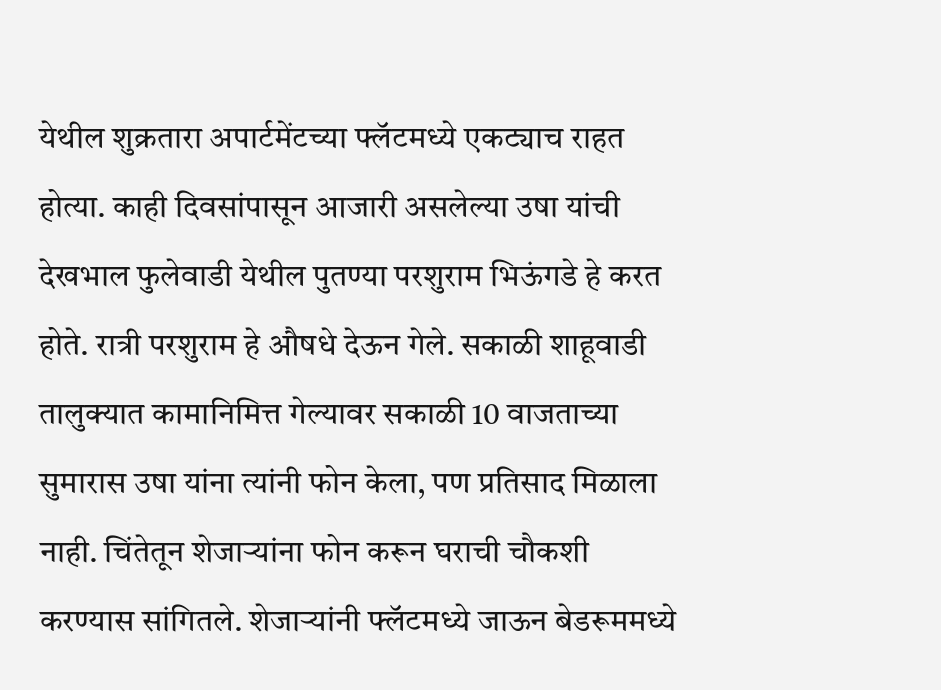येथील शुक्रतारा अपार्टमेंटच्या फ्लॅटमध्ये एकट्याच राहत होत्या. काही दिवसांपासून आजारी असलेल्या उषा यांची देखभाल फुलेवाडी येथील पुतण्या परशुराम भिऊंगडे हे करत होते. रात्री परशुराम हे औषधे देऊन गेले. सकाळी शाहूवाडी तालुक्यात कामानिमित्त गेल्यावर सकाळी 10 वाजताच्या सुमारास उषा यांना त्यांनी फोन केला, पण प्रतिसाद मिळाला नाही. चिंतेतून शेजाऱ्यांना फोन करून घराची चौकशी करण्यास सांगितले. शेजाऱ्यांनी फ्लॅटमध्ये जाऊन बेडरूममध्ये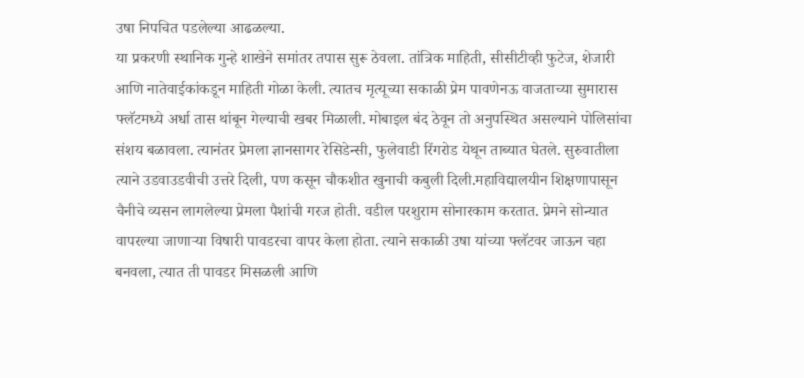उषा निपचित पडलेल्या आढळल्या.
या प्रकरणी स्थानिक गुन्हे शाखेने समांतर तपास सुरू ठेवला. तांत्रिक माहिती, सीसीटीव्ही फुटेज, शेजारी आणि नातेवाईकांकडून माहिती गोळा केली. त्यातच मृत्यूच्या सकाळी प्रेम पावणेनऊ वाजताच्या सुमारास फ्लॅटमध्ये अर्धा तास थांबून गेल्याची खबर मिळाली. मोबाइल बंद ठेवून तो अनुपस्थित असल्याने पोलिसांचा संशय बळावला. त्यानंतर प्रेमला ज्ञानसागर रेसिडेन्सी, फुलेवाडी रिंगरोड येथून ताब्यात घेतले. सुरुवातीला त्याने उडवाउडवीची उत्तरे दिली, पण कसून चौकशीत खुनाची कबुली दिली.महाविद्यालयीन शिक्षणापासून चैनीचे व्यसन लागलेल्या प्रेमला पैशांची गरज होती. वडील परशुराम सोनारकाम करतात. प्रेमने सोन्यात वापरल्या जाणाऱ्या विषारी पावडरचा वापर केला होता. त्याने सकाळी उषा यांच्या फ्लॅटवर जाऊन चहा बनवला, त्यात ती पावडर मिसळली आणि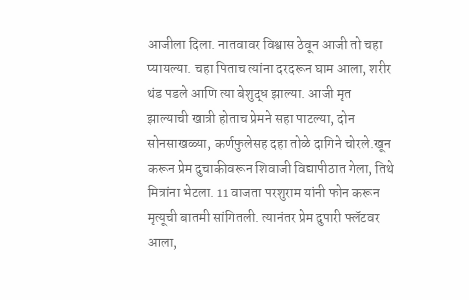आजीला दिला. नातवावर विश्वास ठेवून आजी तो चहा प्यायल्या. चहा पिताच त्यांना दरदरून घाम आला, शरीर थंड पडले आणि त्या बेशुद्ध झाल्या. आजी मृत झाल्याची खात्री होताच प्रेमने सहा पाटल्या, दोन सोनसाखळ्या, कर्णफुलेसह दहा तोळे दागिने चोरले.खून करून प्रेम दुचाकीवरून शिवाजी विद्यापीठात गेला, तिथे मित्रांना भेटला. 11 वाजता परशुराम यांनी फोन करून मृत्यूची बातमी सांगितली. त्यानंतर प्रेम दुपारी फ्लॅटवर आला,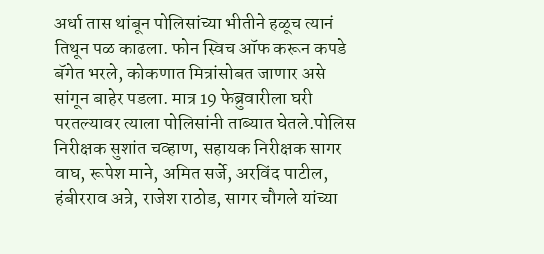अर्धा तास थांबून पोलिसांच्या भीतीने हळूच त्यानं तिथून पळ काढला. फोन स्विच ऑफ करून कपडे बॅगेत भरले, कोकणात मित्रांसोबत जाणार असे सांगून बाहेर पडला. मात्र 19 फेब्रुवारीला घरी परतल्यावर त्याला पोलिसांनी ताब्यात घेतले.पोलिस निरीक्षक सुशांत चव्हाण, सहायक निरीक्षक सागर वाघ, रूपेश माने, अमित सर्जे, अरविंद पाटील, हंबीरराव अत्रे, राजेश राठोड, सागर चौगले यांच्या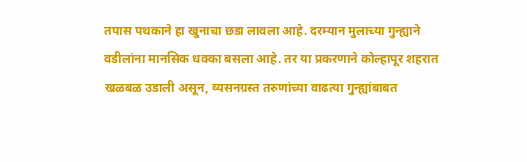तपास पथकाने हा खुनाचा छडा लावला आहे. दरम्यान मुलाच्या गुन्ह्याने वडीलांना मानसिक धक्का बसला आहे. तर या प्रकरणाने कोल्हापूर शहरात खळबळ उडाली असून, व्यसनग्रस्त तरुणांच्या वाढत्या गुन्ह्यांबाबत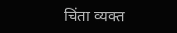चिंता व्यक्त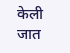केली जात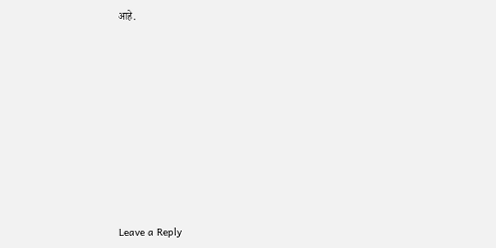आहे.











Leave a Reply